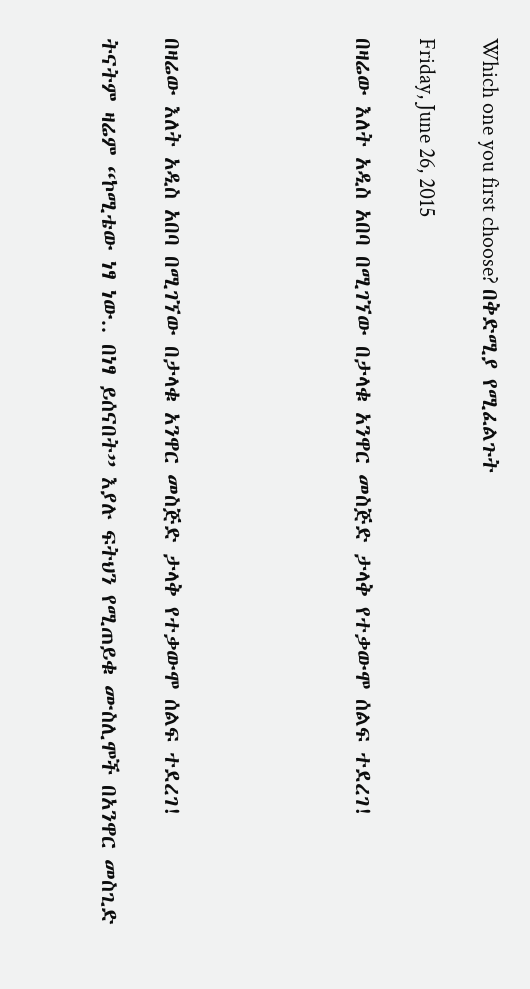Which one you first choose? በቅድሚያ የሚፈልጉት

Friday, June 26, 2015

በዛሬው እለት አዲስ አበባ በሚገኘው በታላቁ አንዋር መስጅድ ታላቅ የተቃውሞ ሰልፍ ተደረገ!





በዛሬው እለት አዲስ አበባ በሚገኘው በታላቁ አንዋር መስጅድ ታላቅ የተቃውሞ ሰልፍ ተደረገ!

ትናትም ዛሬም “ኮሚቴው ነፃ ነው.. በነፃ ይሰናበት” እያሉ ፍትህን የሚጠይቁ ሙስሊሞች በአንዋር መስጊድ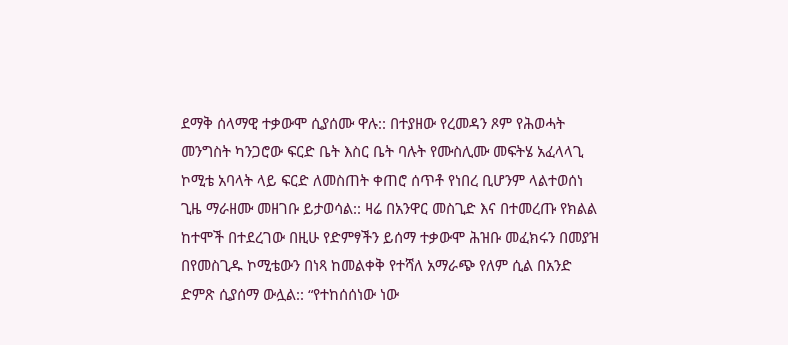ደማቅ ሰላማዊ ተቃውሞ ሲያሰሙ ዋሉ:: በተያዘው የረመዳን ጾም የሕወሓት መንግስት ካንጋሮው ፍርድ ቤት እስር ቤት ባሉት የሙስሊሙ መፍትሄ አፈላላጊ ኮሚቴ አባላት ላይ ፍርድ ለመስጠት ቀጠሮ ሰጥቶ የነበረ ቢሆንም ላልተወሰነ ጊዜ ማራዘሙ መዘገቡ ይታወሳል:: ዛሬ በአንዋር መስጊድ እና በተመረጡ የክልል ከተሞች በተደረገው በዚሁ የድምፃችን ይሰማ ተቃውሞ ሕዝቡ መፈክሩን በመያዝ በየመስጊዱ ኮሚቴውን በነጻ ከመልቀቅ የተሻለ አማራጭ የለም ሲል በአንድ ድምጽ ሲያሰማ ውሏል:: “የተከሰሰነው ነው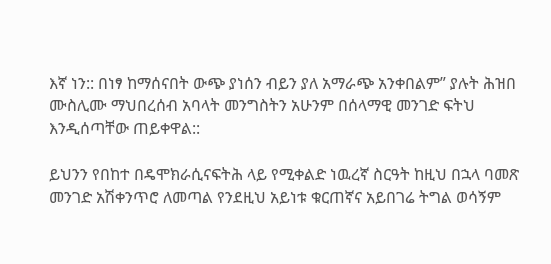እኛ ነን:: በነፃ ከማሰናበት ውጭ ያነሰን ብይን ያለ አማራጭ አንቀበልም” ያሉት ሕዝበ ሙስሊሙ ማህበረሰብ አባላት መንግስትን አሁንም በሰላማዊ መንገድ ፍትህ እንዲሰጣቸው ጠይቀዋል::

ይህንን የበከተ በዴሞክራሲናፍትሕ ላይ የሚቀልድ ነዉረኛ ስርዓት ከዚህ በኋላ ባመጽ መንገድ አሽቀንጥሮ ለመጣል የንደዚህ አይነቱ ቁርጠኛና አይበገሬ ትግል ወሳኝም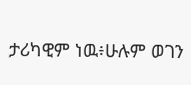ታሪካዊም ነዉ፥ሁሉም ወገን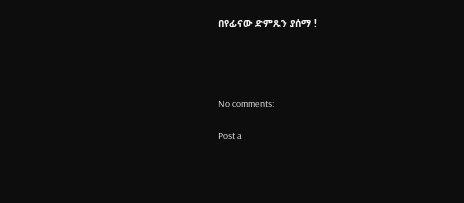በየፊናው ድምጹን ያሰማ !




No comments:

Post a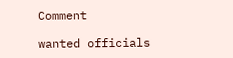Comment

wanted officials